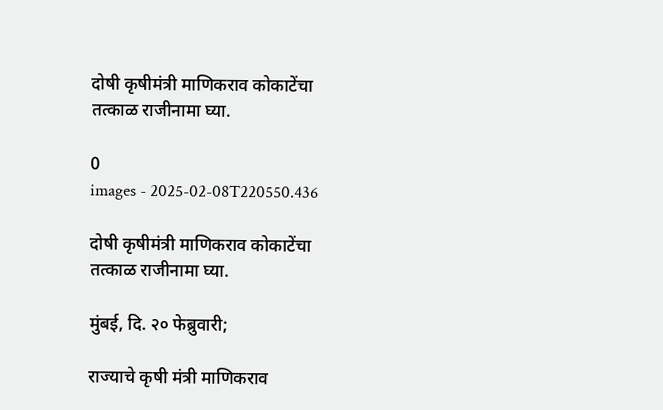दोषी कृषीमंत्री माणिकराव कोकाटेंचा तत्काळ राजीनामा घ्या.

0
images - 2025-02-08T220550.436

दोषी कृषीमंत्री माणिकराव कोकाटेंचा तत्काळ राजीनामा घ्या.

मुंबई, दि. २० फेब्रुवारी;

राज्याचे कृषी मंत्री माणिकराव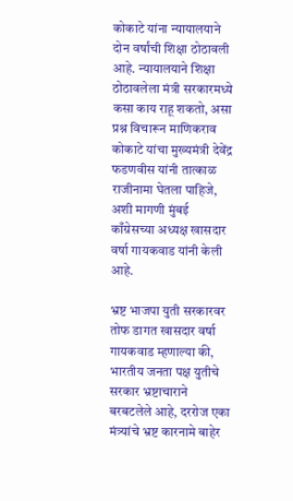कोकाटे यांना न्यायालयाने दोन वर्षांची शिक्षा ठोठावली आहे. न्यायालयाने शिक्षा ठोठावलेला मंत्री सरकारमध्ये कसा काय राहू शकतो, असा प्रश्न विचारून माणिकराव कोकाटे यांचा मुख्यमंत्री देवेंद्र फडणवीस यांनी तात्काळ राजीनामा घेतला पाहिजे, अशी मागणी मुंबई काँग्रेसच्या अध्यक्ष खासदार वर्षा गायकवाड यांनी केली आहे.

भ्रष्ट भाजपा युती सरकारवर तोफ डागत खासदार वर्षा गायकवाड म्हणाल्या की, भारतीय जनता पक्ष युतीचे सरकार भ्रष्टाचाराने बरबटलेले आहे, दररोज एका मंत्र्यांचे भ्रष्ट कारनामे बाहेर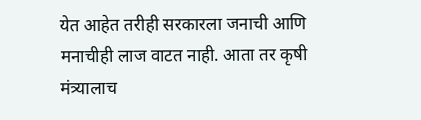येत आहेत तरीही सरकारला जनाची आणि मनाचीही लाज वाटत नाही. आता तर कृषी मंत्र्यालाच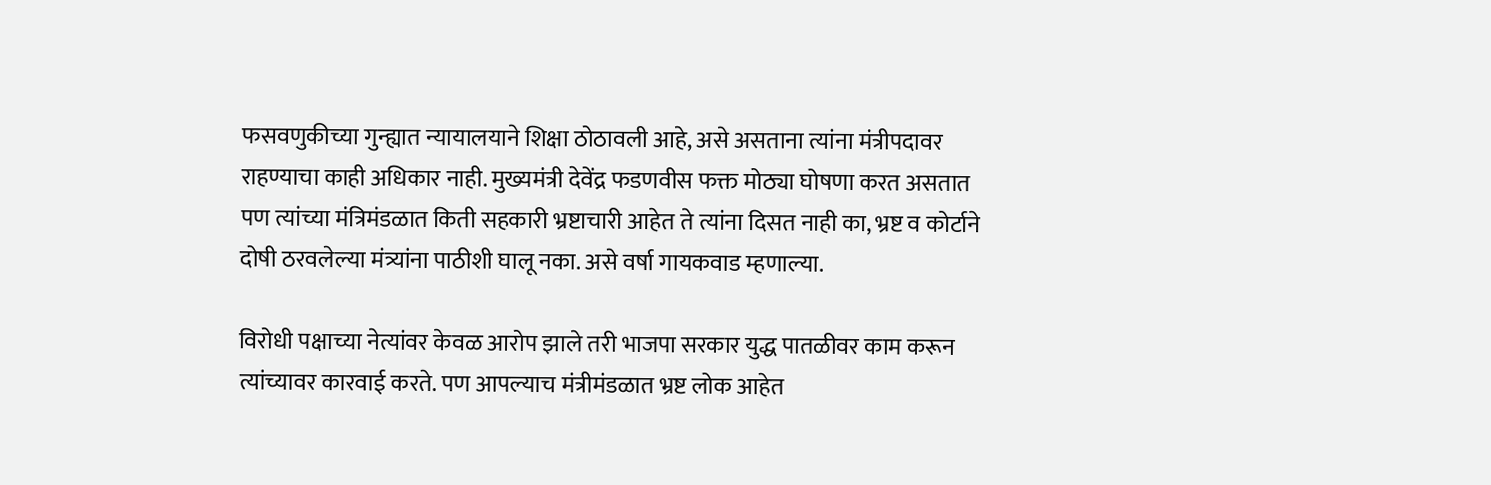फसवणुकीच्या गुन्ह्यात न्यायालयाने शिक्षा ठोठावली आहे, असे असताना त्यांना मंत्रीपदावर राहण्याचा काही अधिकार नाही. मुख्यमंत्री देवेंद्र फडणवीस फक्त मोठ्या घोषणा करत असतात पण त्यांच्या मंत्रिमंडळात किती सहकारी भ्रष्टाचारी आहेत ते त्यांना दिसत नाही का, भ्रष्ट व कोर्टाने दोषी ठरवलेल्या मंत्र्यांना पाठीशी घालू नका. असे वर्षा गायकवाड म्हणाल्या.

विरोधी पक्षाच्या नेत्यांवर केवळ आरोप झाले तरी भाजपा सरकार युद्ध पातळीवर काम करून त्यांच्यावर कारवाई करते. पण आपल्याच मंत्रीमंडळात भ्रष्ट लोक आहेत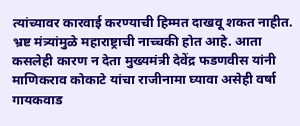त्यांच्यावर कारवाई करण्याची हिम्मत दाखवू शकत नाहीत. भ्रष्ट मंत्र्यांमुळे महाराष्ट्राची नाच्चकी होत आहे. आता कसलेही कारण न देता मुख्यमंत्री देवेंद्र फडणवीस यांनी माणिकराव कोकाटे यांचा राजीनामा घ्यावा असेही वर्षा गायकवाड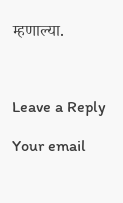म्हणाल्या.



Leave a Reply

Your email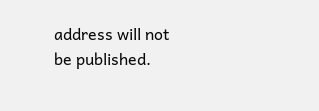address will not be published.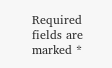Required fields are marked *